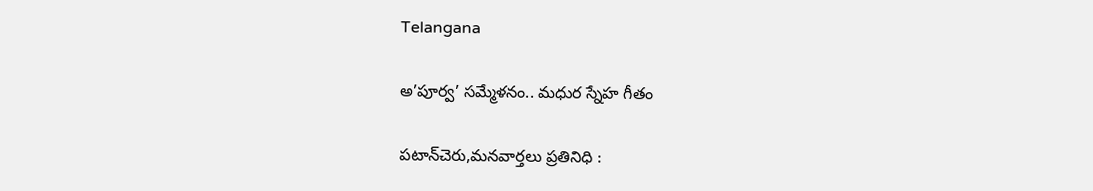Telangana

అ’పూర్వ’ సమ్మేళనం.. మధుర స్నేహ గీతం

పటాన్‌చెరు,మనవార్తలు ప్రతినిధి :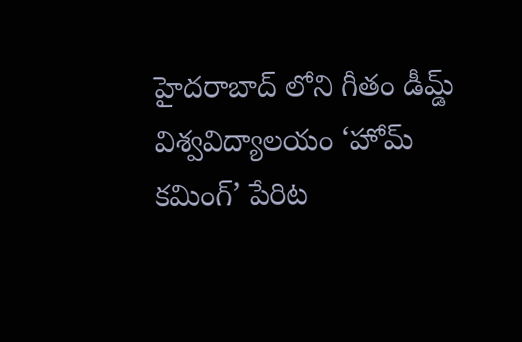హైదరాబాద్ లోని గీతం డీమ్డ్ విశ్వవిద్యాలయం ‘హోమ్ కమింగ్’ పేరిట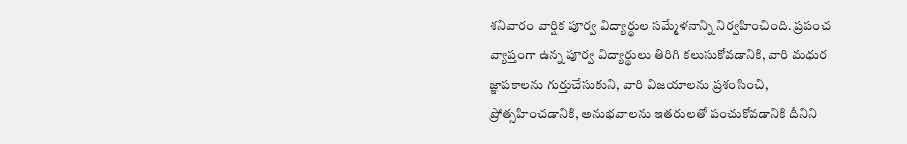శనివారం వార్షిక పూర్వ విద్యార్థుల సమ్మేళనాన్ని నిర్వహించింది. ప్రపంచ వ్యాప్తంగా ఉన్న పూర్వ విద్యార్థులు తిరిగి కలుసుకోవడానికి, వారి మధుర జ్ఞాపకాలను గుర్తుచేసుకుని, వారి విజయాలను ప్రశంసించి, ప్రోత్సహించడానికి, అనుభవాలను ఇతరులతో పంచుకోవడానికి దీనిని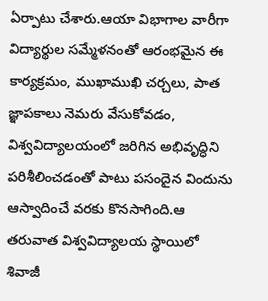ఏర్పాటు చేశారు.ఆయా విభాగాల వారీగా విద్యార్థుల సమ్మేళనంతో ఆరంభమైన ఈ కార్యక్రమం, ముఖాముఖి చర్చలు, పాత జ్ఞాపకాలు నెమరు వేసుకోవడం, విశ్వవిద్యాలయంలో జరిగిన అభివృద్ధిని పరిశీలించడంతో పాటు పసందైన విందును ఆస్వాదించే వరకు కొనసాగింది.ఆ తరువాత విశ్వవిద్యాలయ స్థాయిలో శివాజీ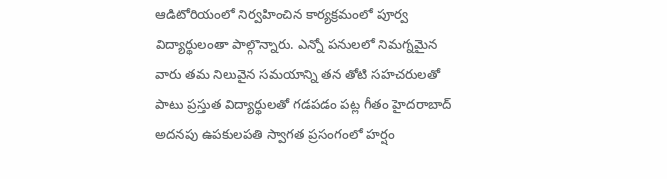ఆడిటోరియంలో నిర్వహించిన కార్యక్రమంలో పూర్వ విద్యార్థులంతా పాల్గొన్నారు. ఎన్నో పనులలో నిమగ్నమైన వారు తమ నిలువైన సమయాన్ని తన తోటి సహచరులతో పాటు ప్రస్తుత విద్యార్థులతో గడపడం పట్ల గీతం హైదరాబాద్ అదనపు ఉపకులపతి స్వాగత ప్రసంగంలో హర్షం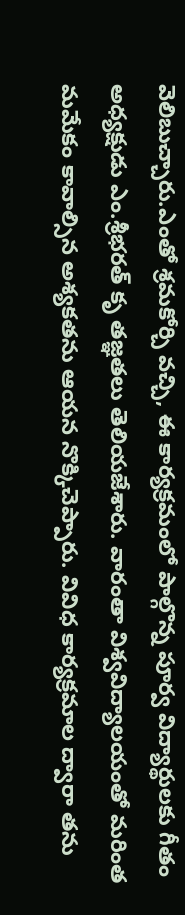వెలిబుచ్చారు.ఎంతో శ్రమకోర్చి వచ్చి, ఈ కార్యక్రమంలో పాల్గొన్న పూర్వ విద్యార్థులకు గీతం అధ్యక్షుడు ఎం.శ్రీభరత్ కృ తజ్ఞతలు తెలియజేశారు. వారంతా విశ్వవిద్యాలయంతో మరింత మమేకం కావాల్సిన అశ్యకతను ఆయన నొక్కిచెప్పారు. వివిధ కార్యక్రమాల ద్వారా తను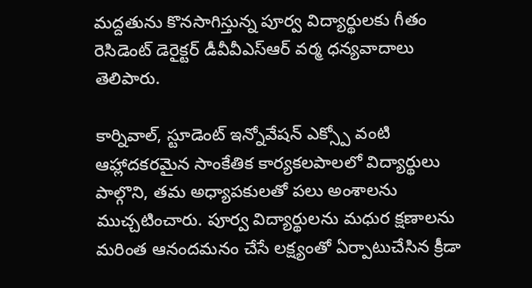మద్దతును కొనసాగిస్తున్న పూర్వ విద్యార్థులకు గీతం రెసిడెంట్ డెరైక్టర్ డీవీవీఎస్ఆర్ వర్మ ధన్యవాదాలు తెలిపారు.

కార్నివాల్, స్టూడెంట్ ఇన్నోవేషన్ ఎక్స్పో వంటి ఆహ్లాదకరమైన సాంకేతిక కార్యకలపాలలో విద్యార్థులు పాల్గొని, తమ అధ్యాపకులతో పలు అంశాలను ముచ్చటించారు. పూర్వ విద్యార్థులను మధుర క్షణాలను మరింత ఆనందమనం చేసే లక్ష్యంతో ఏర్పాటుచేసిన క్రీడా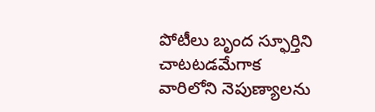పోటీలు బృంద స్ఫూర్తిని చాటటడమేగాక వారిలోని నెపుణ్యాలను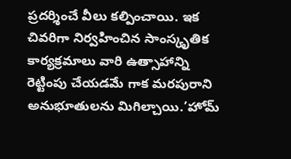ప్రదర్శించే వీలు కల్పించాయి. ఇక చివరిగా నిర్వహించిన సాంస్కృతిక కార్యక్రమాలు వారి ఉత్సాహాన్ని రెట్టింపు చేయడమే గాక మరపురాని అనుభూతులను మిగిల్చాయి.’హోమ్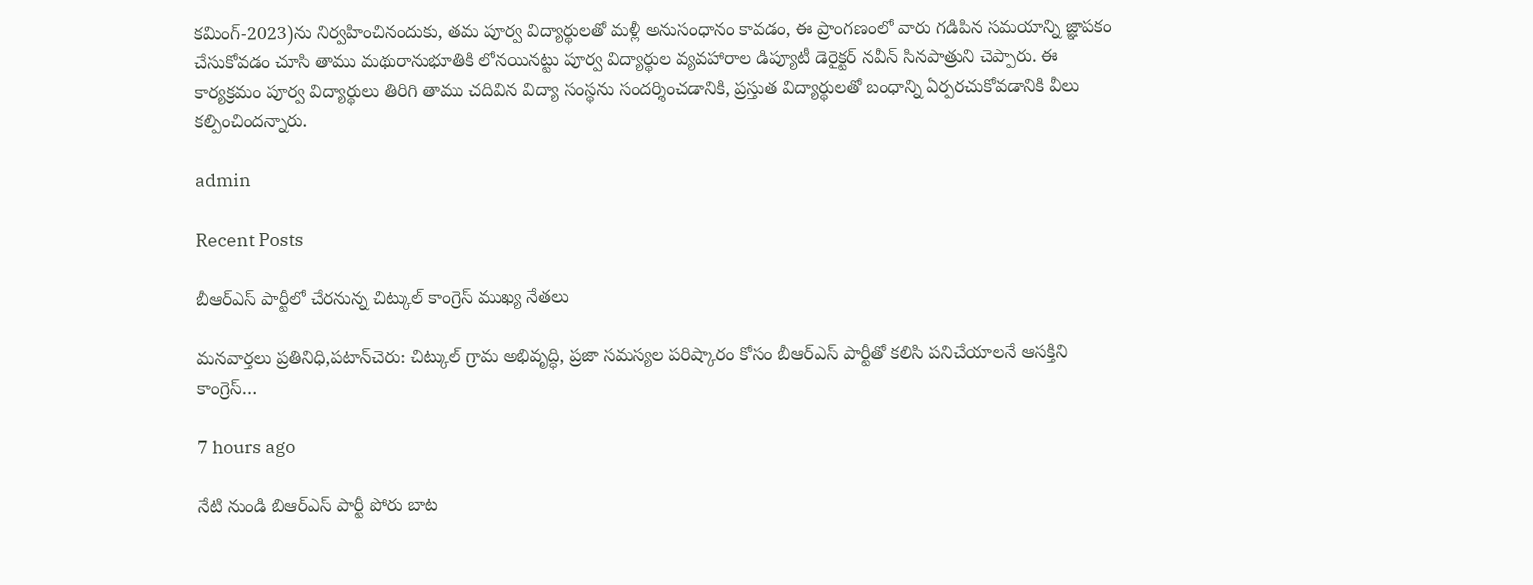కమింగ్-2023)ను నిర్వహించినందుకు, తమ పూర్వ విద్యార్థులతో మళ్లీ అనుసంధానం కావడం, ఈ ప్రాంగణంలో వారు గడిపిన సమయాన్ని జ్ఞాపకం చేసుకోవడం చూసి తాము మథురానుభూతికి లోనయినట్టు పూర్వ విద్యార్థుల వ్యవహారాల డిప్యూటీ డెరైక్టర్ నవీన్ సినపాత్రుని చెప్పారు. ఈ కార్యక్రమం పూర్వ విద్యార్థులు తిరిగి తాము చదివిన విద్యా సంస్థను సందర్శించడానికి, ప్రస్తుత విద్యార్థులతో బంధాన్ని ఏర్పరచుకోవడానికి వీలు కల్పించిందన్నారు.

admin

Recent Posts

బీఆర్ఎస్ పార్టీలో చేరనున్న చిట్కుల్ కాంగ్రెస్ ముఖ్య నేతలు

మనవార్తలు ప్రతినిధి,పటాన్‌చెరు: చిట్కుల్ గ్రామ అభివృద్ధి, ప్రజా సమస్యల పరిష్కారం కోసం బీఆర్ఎస్ పార్టీతో కలిసి పనిచేయాలనే ఆసక్తిని కాంగ్రెస్…

7 hours ago

నేటి నుండి బిఆర్ఎస్ పార్టీ పోరు బాట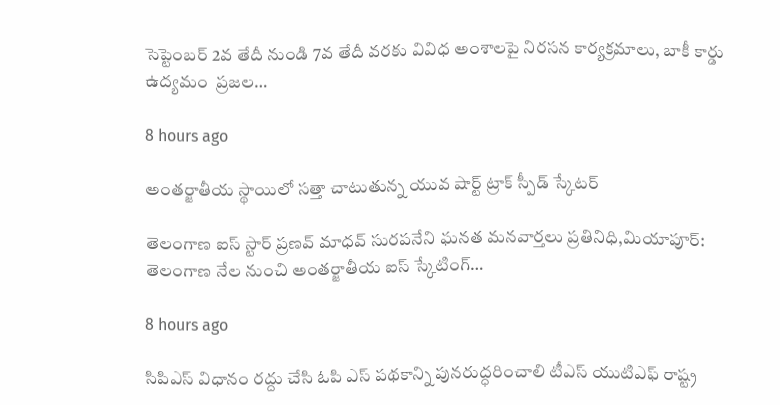సెప్టెంబర్ 2వ తేదీ నుండి 7వ తేదీ వరకు వివిధ అంశాలపై నిరసన కార్యక్రమాలు, బాకీ కార్డు ఉద్యమం  ప్రజల…

8 hours ago

అంతర్జాతీయ స్థాయిలో సత్తా చాటుతున్న యువ షార్ట్ ట్రాక్ స్పీడ్ స్కేటర్

తెలంగాణ ఐస్ స్టార్ ప్రణవ్ మాధవ్ సురపనేని ఘనత మనవార్తలు ప్రతినిధి,మియాపూర్: తెలంగాణ నేల నుంచి అంతర్జాతీయ ఐస్ స్కేటింగ్…

8 hours ago

సిపిఎస్ విధానం రద్దు చేసి ఓపి ఎస్ పథకాన్ని పునరుద్ధరించాలి టీఎస్ యుటిఎఫ్ రాష్ట్ర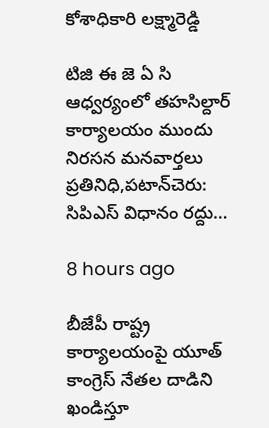కోశాధికారి లక్ష్మారెడ్డి

టిజి ఈ జె ఏ సి ఆధ్వర్యంలో తహసిల్దార్ కార్యాలయం ముందు నిరసన మనవార్తలు ప్రతినిధి,పటాన్‌చెరు: సిపిఎస్ విధానం రద్దు…

8 hours ago

బీజేపీ రాష్ట్ర కార్యాలయంపై యూత్ కాంగ్రెస్ నేతల దాడిని ఖండిస్తూ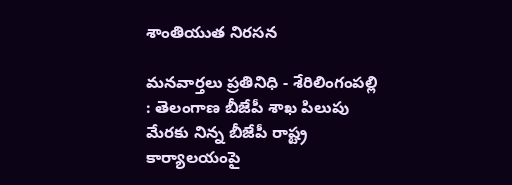శాంతియుత నిరసన

మనవార్తలు ప్రతినిధి - శేరిలింగంపల్లి : తెలంగాణ బీజేపీ శాఖ పిలుపు మేరకు నిన్న బీజేపీ రాష్ట్ర కార్యాలయంపై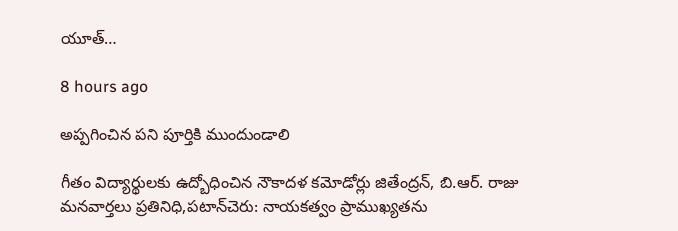యూత్…

8 hours ago

అప్పగించిన పని పూర్తికి ముందుండాలి

గీతం విద్యార్థులకు ఉద్బోధించిన నౌకాదళ కమోడోర్లు జితేంద్రన్, బి.ఆర్. రాజు మనవార్తలు ప్రతినిధి,పటాన్‌చెరు: నాయకత్వం ప్రాముఖ్యతను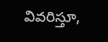వివరిస్తూ,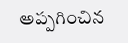అప్పగించిన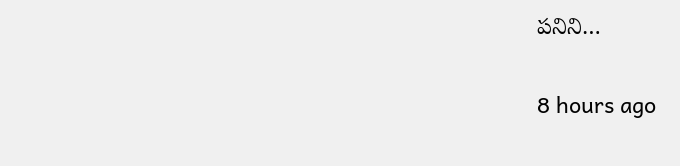పనిని…

8 hours ago